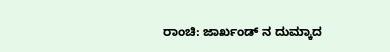ರಾಂಚಿ: ಜಾರ್ಖಂಡ್ ನ ದುಮ್ಕಾದ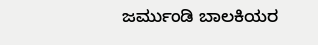ಜರ್ಮುಂಡಿ ಬಾಲಕಿಯರ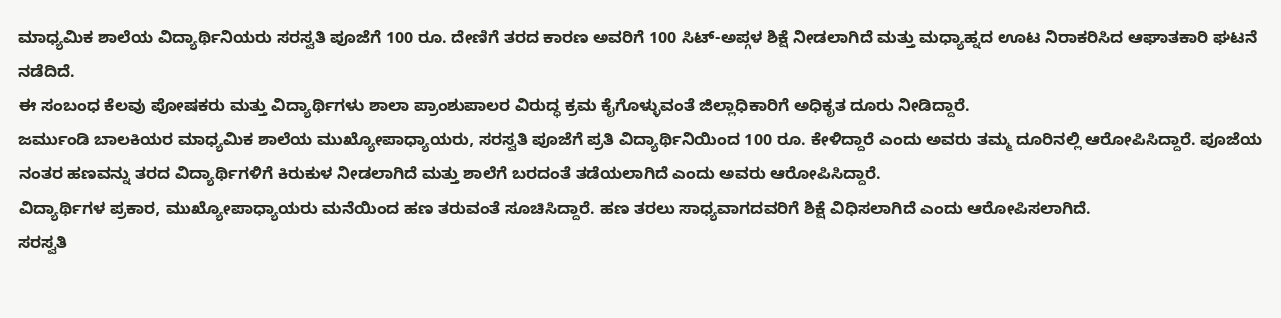ಮಾಧ್ಯಮಿಕ ಶಾಲೆಯ ವಿದ್ಯಾರ್ಥಿನಿಯರು ಸರಸ್ವತಿ ಪೂಜೆಗೆ 100 ರೂ. ದೇಣಿಗೆ ತರದ ಕಾರಣ ಅವರಿಗೆ 100 ಸಿಟ್-ಅಪ್ಗಳ ಶಿಕ್ಷೆ ನೀಡಲಾಗಿದೆ ಮತ್ತು ಮಧ್ಯಾಹ್ನದ ಊಟ ನಿರಾಕರಿಸಿದ ಆಘಾತಕಾರಿ ಘಟನೆ ನಡೆದಿದೆ.
ಈ ಸಂಬಂಧ ಕೆಲವು ಪೋಷಕರು ಮತ್ತು ವಿದ್ಯಾರ್ಥಿಗಳು ಶಾಲಾ ಪ್ರಾಂಶುಪಾಲರ ವಿರುದ್ಧ ಕ್ರಮ ಕೈಗೊಳ್ಳುವಂತೆ ಜಿಲ್ಲಾಧಿಕಾರಿಗೆ ಅಧಿಕೃತ ದೂರು ನೀಡಿದ್ದಾರೆ.
ಜರ್ಮುಂಡಿ ಬಾಲಕಿಯರ ಮಾಧ್ಯಮಿಕ ಶಾಲೆಯ ಮುಖ್ಯೋಪಾಧ್ಯಾಯರು, ಸರಸ್ವತಿ ಪೂಜೆಗೆ ಪ್ರತಿ ವಿದ್ಯಾರ್ಥಿನಿಯಿಂದ 100 ರೂ. ಕೇಳಿದ್ದಾರೆ ಎಂದು ಅವರು ತಮ್ಮ ದೂರಿನಲ್ಲಿ ಆರೋಪಿಸಿದ್ದಾರೆ. ಪೂಜೆಯ ನಂತರ ಹಣವನ್ನು ತರದ ವಿದ್ಯಾರ್ಥಿಗಳಿಗೆ ಕಿರುಕುಳ ನೀಡಲಾಗಿದೆ ಮತ್ತು ಶಾಲೆಗೆ ಬರದಂತೆ ತಡೆಯಲಾಗಿದೆ ಎಂದು ಅವರು ಆರೋಪಿಸಿದ್ದಾರೆ.
ವಿದ್ಯಾರ್ಥಿಗಳ ಪ್ರಕಾರ, ಮುಖ್ಯೋಪಾಧ್ಯಾಯರು ಮನೆಯಿಂದ ಹಣ ತರುವಂತೆ ಸೂಚಿಸಿದ್ದಾರೆ. ಹಣ ತರಲು ಸಾಧ್ಯವಾಗದವರಿಗೆ ಶಿಕ್ಷೆ ವಿಧಿಸಲಾಗಿದೆ ಎಂದು ಆರೋಪಿಸಲಾಗಿದೆ.
ಸರಸ್ವತಿ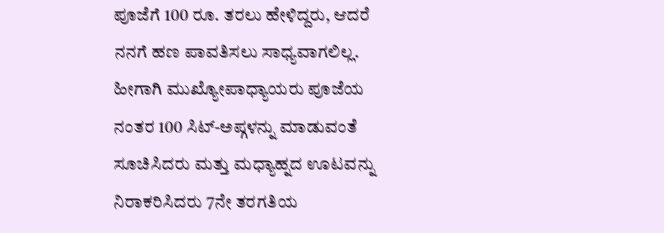ಪೂಜೆಗೆ 100 ರೂ. ತರಲು ಹೇಳಿದ್ದರು, ಆದರೆ ನನಗೆ ಹಣ ಪಾವತಿಸಲು ಸಾಧ್ಯವಾಗಲಿಲ್ಲ. ಹೀಗಾಗಿ ಮುಖ್ಯೋಪಾಧ್ಯಾಯರು ಪೂಜೆಯ ನಂತರ 100 ಸಿಟ್-ಅಪ್ಗಳನ್ನು ಮಾಡುವಂತೆ ಸೂಚಿಸಿದರು ಮತ್ತು ಮಧ್ಯಾಹ್ನದ ಊಟವನ್ನು ನಿರಾಕರಿಸಿದರು 7ನೇ ತರಗತಿಯ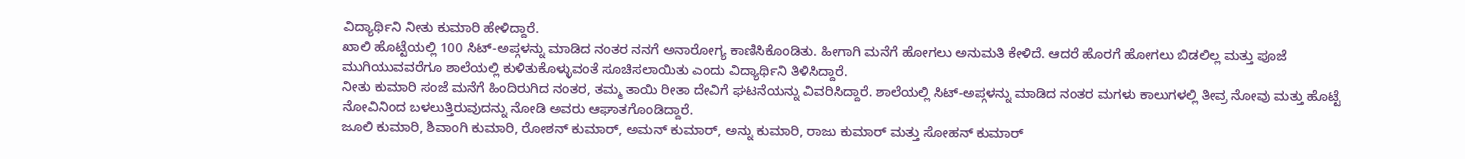ವಿದ್ಯಾರ್ಥಿನಿ ನೀತು ಕುಮಾರಿ ಹೇಳಿದ್ದಾರೆ.
ಖಾಲಿ ಹೊಟ್ಟೆಯಲ್ಲಿ 100 ಸಿಟ್-ಅಪ್ಗಳನ್ನು ಮಾಡಿದ ನಂತರ ನನಗೆ ಅನಾರೋಗ್ಯ ಕಾಣಿಸಿಕೊಂಡಿತು. ಹೀಗಾಗಿ ಮನೆಗೆ ಹೋಗಲು ಅನುಮತಿ ಕೇಳಿದೆ. ಆದರೆ ಹೊರಗೆ ಹೋಗಲು ಬಿಡಲಿಲ್ಲ ಮತ್ತು ಪೂಜೆ ಮುಗಿಯುವವರೆಗೂ ಶಾಲೆಯಲ್ಲಿ ಕುಳಿತುಕೊಳ್ಳುವಂತೆ ಸೂಚಿಸಲಾಯಿತು ಎಂದು ವಿದ್ಯಾರ್ಥಿನಿ ತಿಳಿಸಿದ್ದಾರೆ.
ನೀತು ಕುಮಾರಿ ಸಂಜೆ ಮನೆಗೆ ಹಿಂದಿರುಗಿದ ನಂತರ, ತಮ್ಮ ತಾಯಿ ರೀತಾ ದೇವಿಗೆ ಘಟನೆಯನ್ನು ವಿವರಿಸಿದ್ದಾರೆ. ಶಾಲೆಯಲ್ಲಿ ಸಿಟ್-ಅಪ್ಗಳನ್ನು ಮಾಡಿದ ನಂತರ ಮಗಳು ಕಾಲುಗಳಲ್ಲಿ ತೀವ್ರ ನೋವು ಮತ್ತು ಹೊಟ್ಟೆ ನೋವಿನಿಂದ ಬಳಲುತ್ತಿರುವುದನ್ನು ನೋಡಿ ಅವರು ಆಘಾತಗೊಂಡಿದ್ದಾರೆ.
ಜೂಲಿ ಕುಮಾರಿ, ಶಿವಾಂಗಿ ಕುಮಾರಿ, ರೋಶನ್ ಕುಮಾರ್, ಅಮನ್ ಕುಮಾರ್, ಅನ್ನು ಕುಮಾರಿ, ರಾಜು ಕುಮಾರ್ ಮತ್ತು ಸೋಹನ್ ಕುಮಾರ್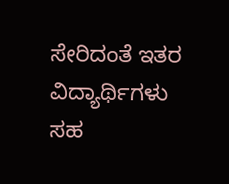ಸೇರಿದಂತೆ ಇತರ ವಿದ್ಯಾರ್ಥಿಗಳು ಸಹ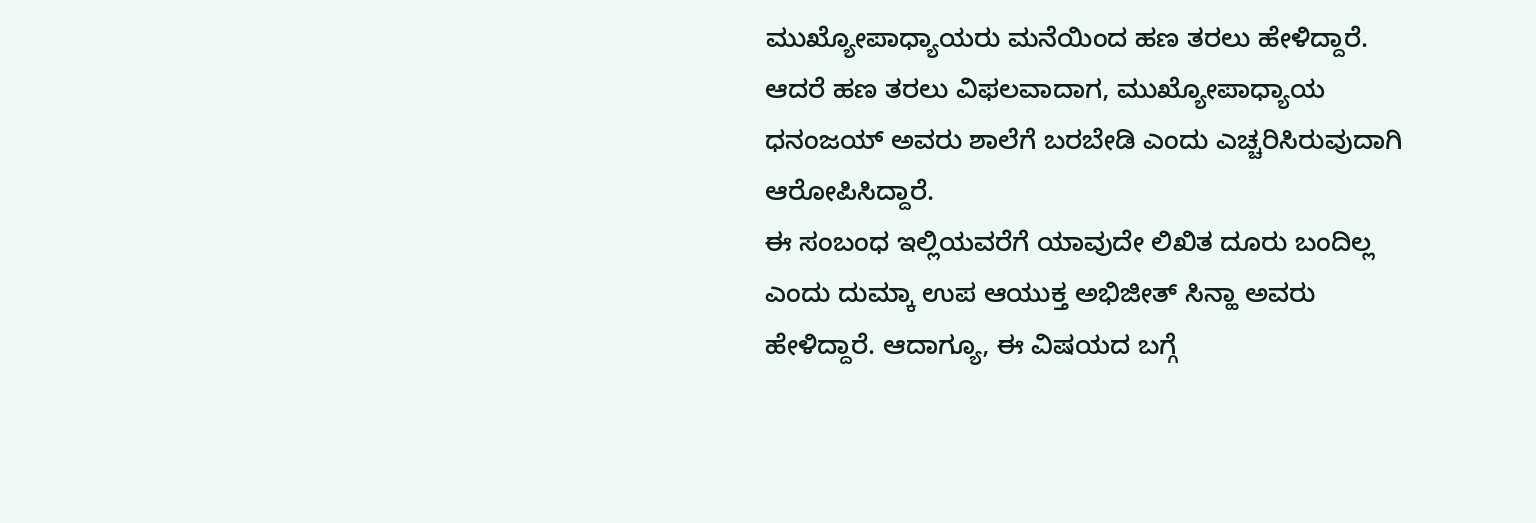ಮುಖ್ಯೋಪಾಧ್ಯಾಯರು ಮನೆಯಿಂದ ಹಣ ತರಲು ಹೇಳಿದ್ದಾರೆ. ಆದರೆ ಹಣ ತರಲು ವಿಫಲವಾದಾಗ, ಮುಖ್ಯೋಪಾಧ್ಯಾಯ ಧನಂಜಯ್ ಅವರು ಶಾಲೆಗೆ ಬರಬೇಡಿ ಎಂದು ಎಚ್ಚರಿಸಿರುವುದಾಗಿ ಆರೋಪಿಸಿದ್ದಾರೆ.
ಈ ಸಂಬಂಧ ಇಲ್ಲಿಯವರೆಗೆ ಯಾವುದೇ ಲಿಖಿತ ದೂರು ಬಂದಿಲ್ಲ ಎಂದು ದುಮ್ಕಾ ಉಪ ಆಯುಕ್ತ ಅಭಿಜೀತ್ ಸಿನ್ಹಾ ಅವರು ಹೇಳಿದ್ದಾರೆ. ಆದಾಗ್ಯೂ, ಈ ವಿಷಯದ ಬಗ್ಗೆ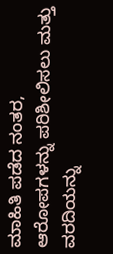ಮಾಹಿತಿ ಪಡೆದ ನಂತರ, ಆರೋಪಗಳನ್ನು ಪರಿಶೀಲಿಸಲು ಮತ್ತು ವರದಿಯನ್ನು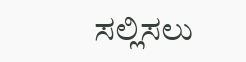ಸಲ್ಲಿಸಲು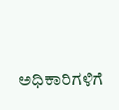ಅಧಿಕಾರಿಗಳಿಗೆ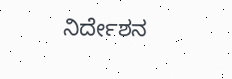ನಿರ್ದೇಶನ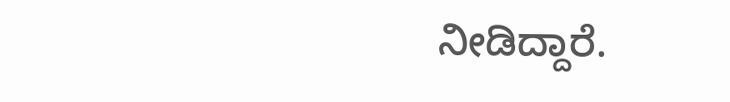ನೀಡಿದ್ದಾರೆ.